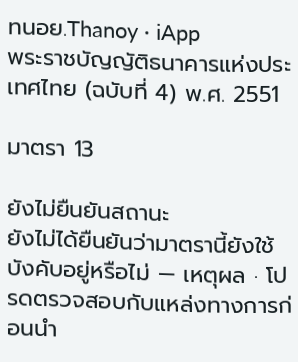ทนอย.Thanoy · iApp
พระราชบัญญัติธนาคารแห่งประเทศไทย (ฉบับที่ 4) พ.ศ. 2551

มาตรา 13

ยังไม่ยืนยันสถานะ
ยังไม่ได้ยืนยันว่ามาตรานี้ยังใช้บังคับอยู่หรือไม่ — เหตุผล · โปรดตรวจสอบกับแหล่งทางการก่อนนำ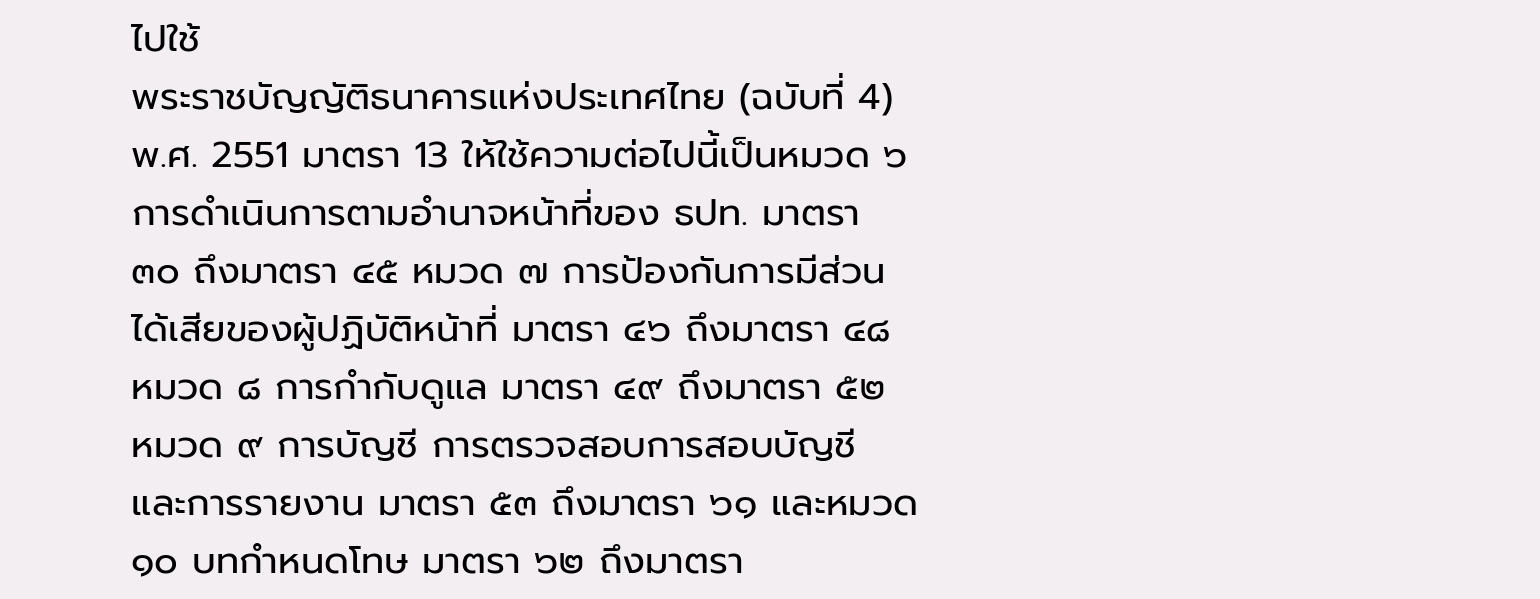ไปใช้
พระราชบัญญัติธนาคารแห่งประเทศไทย (ฉบับที่ 4) พ.ศ. 2551 มาตรา 13 ให้ใช้ความต่อไปนี้เป็นหมวด ๖ การดำเนินการตามอำนาจหน้าที่ของ ธปท. มาตรา ๓๐ ถึงมาตรา ๔๕ หมวด ๗ การป้องกันการมีส่วนได้เสียของผู้ปฏิบัติหน้าที่ มาตรา ๔๖ ถึงมาตรา ๔๘ หมวด ๘ การกำกับดูแล มาตรา ๔๙ ถึงมาตรา ๕๒ หมวด ๙ การบัญชี การตรวจสอบการสอบบัญชี และการรายงาน มาตรา ๕๓ ถึงมาตรา ๖๑ และหมวด ๑๐ บทกำหนดโทษ มาตรา ๖๒ ถึงมาตรา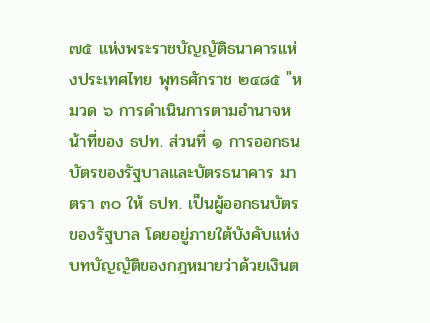๗๕ แห่งพระราชบัญญัติธนาคารแห่งประเทศไทย พุทธศักราช ๒๔๘๕ "หมวด ๖ การดำเนินการตามอำนาจหน้าที่ของ ธปท. ส่วนที่ ๑ การออกธนบัตรของรัฐบาลและบัตรธนาคาร มาตรา ๓๐ ให้ ธปท. เป็นผู้ออกธนบัตรของรัฐบาล โดยอยู่ภายใต้บังคับแห่งบทบัญญัติของกฎหมายว่าด้วยเงินต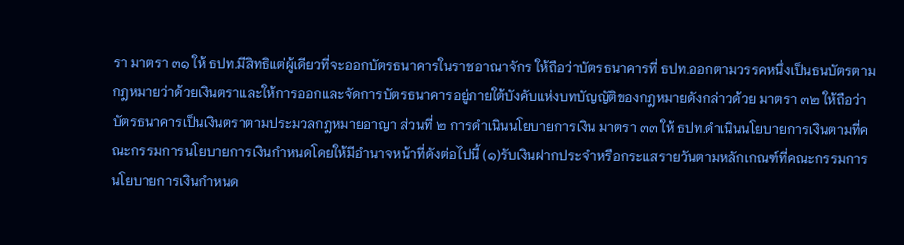รา มาตรา ๓๑ ให้ ธปท.มีสิทธิแต่ผู้เดียวที่จะออกบัตรธนาคารในราชอาณาจักร ให้ถือว่าบัตรธนาคารที่ ธปท.ออกตามวรรคหนึ่งเป็นธนบัตรตามกฎหมายว่าด้วยเงินตราและให้การออกและจัดการบัตรธนาคารอยู่ภายใต้บังคับแห่งบทบัญญัติของกฎหมายดังกล่าวด้วย มาตรา ๓๒ ให้ถือว่าบัตรธนาคารเป็นเงินตราตามประมวลกฎหมายอาญา ส่วนที่ ๒ การดำเนินนโยบายการเงิน มาตรา ๓๓ ให้ ธปท.ดำเนินนโยบายการเงินตามที่คณะกรรมการนโยบายการเงินกำหนดโดยให้มีอำนาจหน้าที่ดังต่อไปนี้ (๑)รับเงินฝากประจำหรือกระแสรายวันตามหลักเกณฑ์ที่คณะกรรมการนโยบายการเงินกำหนด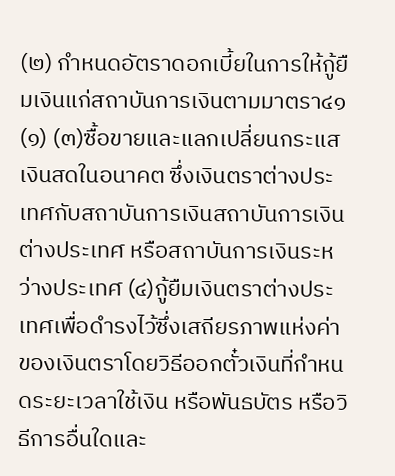(๒) กำหนดอัตราดอกเบี้ยในการให้กู้ยืมเงินแก่สถาบันการเงินตามมาตรา๔๑ (๑) (๓)ซื้อขายและแลกเปลี่ยนกระแสเงินสดในอนาคต ซึ่งเงินตราต่างประเทศกับสถาบันการเงินสถาบันการเงินต่างประเทศ หรือสถาบันการเงินระหว่างประเทศ (๔)กู้ยืมเงินตราต่างประเทศเพื่อดำรงไว้ซึ่งเสถียรภาพแห่งค่าของเงินตราโดยวิธีออกตั๋วเงินที่กำหนดระยะเวลาใช้เงิน หรือพันธบัตร หรือวิธีการอื่นใดและ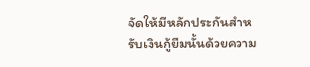จัดให้มีหลักประกันสำหรับเงินกู้ยืมนั้นด้วยความ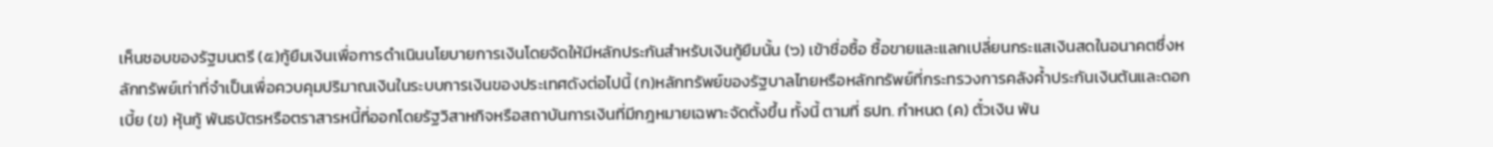เห็นชอบของรัฐมนตรี (๕)กู้ยืมเงินเพื่อการดำเนินนโยบายการเงินโดยจัดให้มีหลักประกันสำหรับเงินกู้ยืมนั้น (๖) เข้าชื่อซื้อ ซื้อขายและแลกเปลี่ยนกระแสเงินสดในอนาคตซึ่งหลักทรัพย์เท่าที่จำเป็นเพื่อควบคุมปริมาณเงินในระบบการเงินของประเทศดังต่อไปนี้ (ก)หลักทรัพย์ของรัฐบาลไทยหรือหลักทรัพย์ที่กระทรวงการคลังค้ำประกันเงินต้นและดอกเบี้ย (ข) หุ้นกู้ พันธบัตรหรือตราสารหนี้ที่ออกโดยรัฐวิสาหกิจหรือสถาบันการเงินที่มีกฎหมายเฉพาะจัดตั้งขึ้น ทั้งนี้ ตามที่ ธปท. กำหนด (ค) ตั๋วเงิน พัน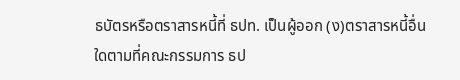ธบัตรหรือตราสารหนี้ที่ ธปท. เป็นผู้ออก (ง)ตราสารหนี้อื่นใดตามที่คณะกรรมการ ธป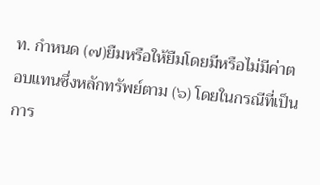ท. กำหนด (๗)ยืมหรือให้ยืมโดยมีหรือไม่มีค่าตอบแทนซึ่งหลักทรัพย์ตาม (๖) โดยในกรณีที่เป็นการ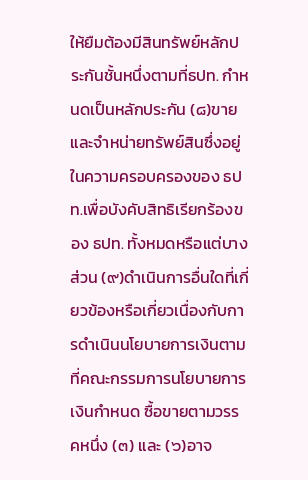ให้ยืมต้องมีสินทรัพย์หลักประกันชั้นหนึ่งตามที่ธปท. กำหนดเป็นหลักประกัน (๘)ขายและจำหน่ายทรัพย์สินซึ่งอยู่ในความครอบครองของ ธปท.เพื่อบังคับสิทธิเรียกร้องของ ธปท. ทั้งหมดหรือแต่บางส่วน (๙)ดำเนินการอื่นใดที่เกี่ยวข้องหรือเกี่ยวเนื่องกับการดำเนินนโยบายการเงินตามที่คณะกรรมการนโยบายการเงินกำหนด ซื้อขายตามวรรคหนึ่ง (๓) และ (๖)อาจ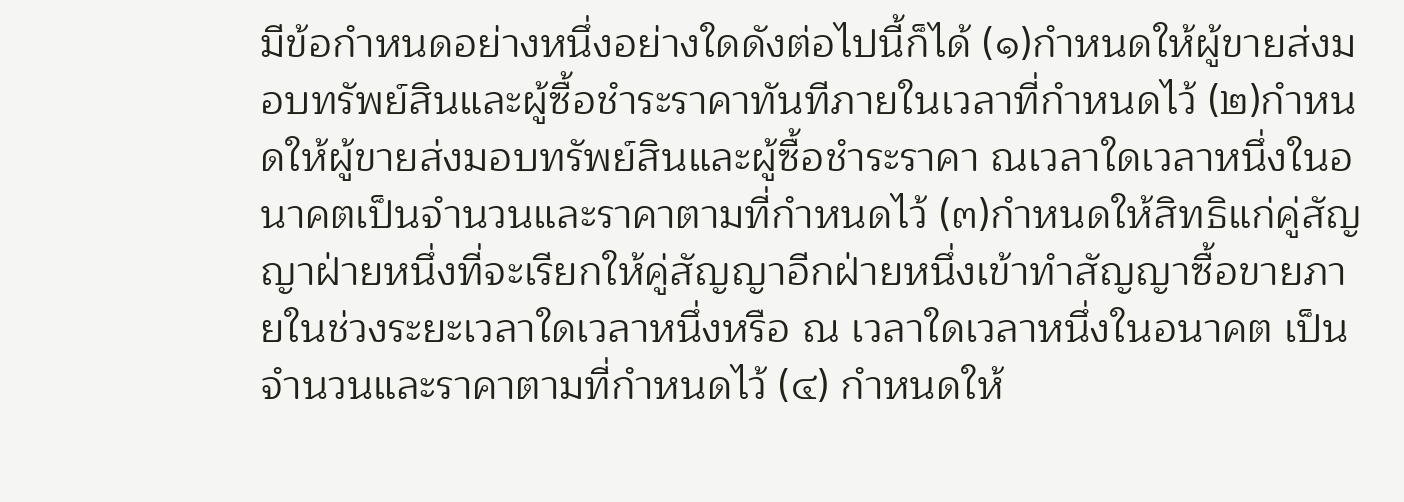มีข้อกำหนดอย่างหนึ่งอย่างใดดังต่อไปนี้ก็ได้ (๑)กำหนดให้ผู้ขายส่งมอบทรัพย์สินและผู้ซื้อชำระราคาทันทีภายในเวลาที่กำหนดไว้ (๒)กำหนดให้ผู้ขายส่งมอบทรัพย์สินและผู้ซื้อชำระราคา ณเวลาใดเวลาหนึ่งในอนาคตเป็นจำนวนและราคาตามที่กำหนดไว้ (๓)กำหนดให้สิทธิแก่คู่สัญญาฝ่ายหนึ่งที่จะเรียกให้คู่สัญญาอีกฝ่ายหนึ่งเข้าทำสัญญาซื้อขายภายในช่วงระยะเวลาใดเวลาหนึ่งหรือ ณ เวลาใดเวลาหนึ่งในอนาคต เป็นจำนวนและราคาตามที่กำหนดไว้ (๔) กำหนดให้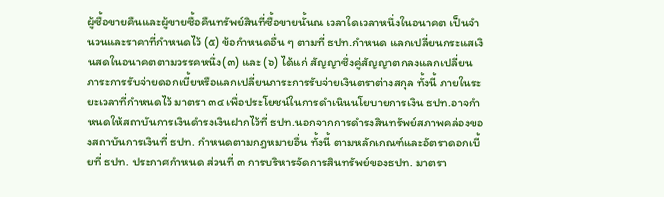ผู้ซื้อขายคืนและผู้ขายซื้อคืนทรัพย์สินที่ซื้อขายนั้นณ เวลาใดเวลาหนึ่งในอนาคต เป็นจำนวนและราคาที่กำหนดไว้ (๕) ข้อกำหนดอื่น ๆ ตามที่ ธปท.กำหนด แลกเปลี่ยนกระแสเงินสดในอนาคตตามวรรคหนึ่ง(๓) และ (๖) ได้แก่ สัญญาซึ่งคู่สัญญาตกลงแลกเปลี่ยนภาระการรับจ่ายดอกเบี้ยหรือแลกเปลี่ยนภาระการรับจ่ายเงินตราต่างสกุล ทั้งนี้ ภายในระยะเวลาที่กำหนดไว้ มาตรา ๓๔ เพื่อประโยชน์ในการดำเนินนโยบายการเงิน ธปท.อาจกำหนดให้สถาบันการเงินดำรงเงินฝากไว้ที่ ธปท.นอกจากการดำรงสินทรัพย์สภาพคล่องของสถาบันการเงินที่ ธปท. กำหนดตามกฎหมายอื่น ทั้งนี้ ตามหลักเกณฑ์และอัตราดอกเบี้ยที่ ธปท. ประกาศกำหนด ส่วนที่ ๓ การบริหารจัดการสินทรัพย์ของธปท. มาตรา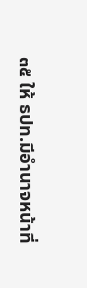๓๕ ให้ ธปท.มีอำนาจหน้าที่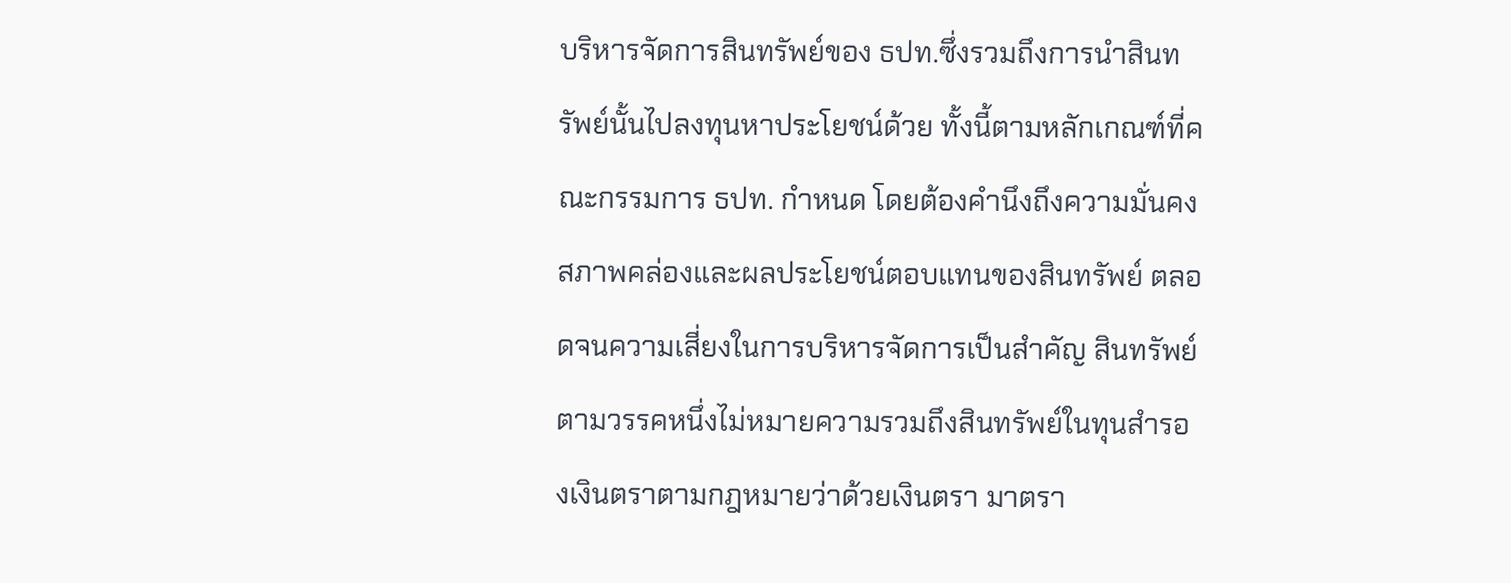บริหารจัดการสินทรัพย์ของ ธปท.ซึ่งรวมถึงการนำสินทรัพย์นั้นไปลงทุนหาประโยชน์ด้วย ทั้งนี้ตามหลักเกณฑ์ที่คณะกรรมการ ธปท. กำหนด โดยต้องคำนึงถึงความมั่นคง สภาพคล่องและผลประโยชน์ตอบแทนของสินทรัพย์ ตลอดจนความเสี่ยงในการบริหารจัดการเป็นสำคัญ สินทรัพย์ตามวรรคหนึ่งไม่หมายความรวมถึงสินทรัพย์ในทุนสำรองเงินตราตามกฎหมายว่าด้วยเงินตรา มาตรา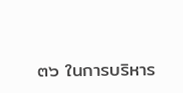๓๖ ในการบริหาร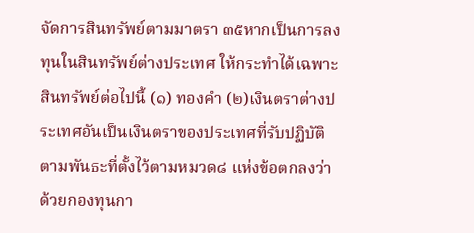จัดการสินทรัพย์ตามมาตรา ๓๕หากเป็นการลงทุนในสินทรัพย์ต่างประเทศ ให้กระทำได้เฉพาะสินทรัพย์ต่อไปนี้ (๑) ทองคำ (๒)เงินตราต่างประเทศอันเป็นเงินตราของประเทศที่รับปฏิบัติตามพันธะที่ตั้งไว้ตามหมวด๘ แห่งข้อตกลงว่าด้วยกองทุนกา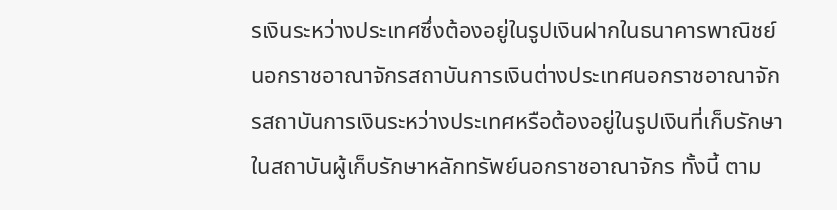รเงินระหว่างประเทศซึ่งต้องอยู่ในรูปเงินฝากในธนาคารพาณิชย์นอกราชอาณาจักรสถาบันการเงินต่างประเทศนอกราชอาณาจักรสถาบันการเงินระหว่างประเทศหรือต้องอยู่ในรูปเงินที่เก็บรักษาในสถาบันผู้เก็บรักษาหลักทรัพย์นอกราชอาณาจักร ทั้งนี้ ตาม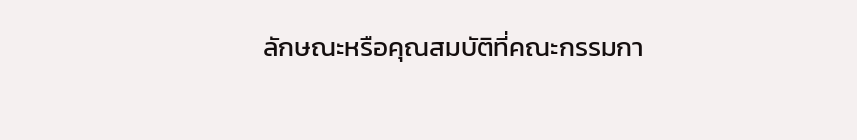ลักษณะหรือคุณสมบัติที่คณะกรรมกา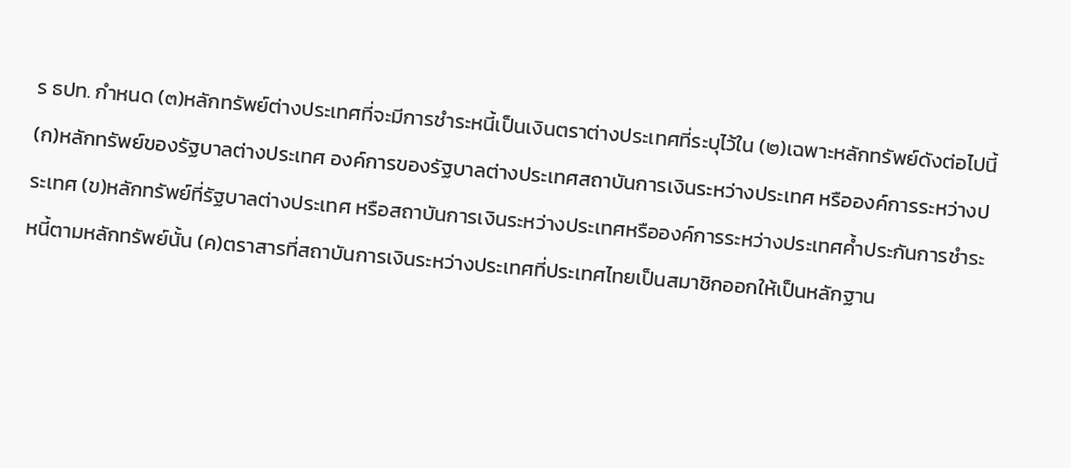ร ธปท. กำหนด (๓)หลักทรัพย์ต่างประเทศที่จะมีการชำระหนี้เป็นเงินตราต่างประเทศที่ระบุไว้ใน (๒)เฉพาะหลักทรัพย์ดังต่อไปนี้ (ก)หลักทรัพย์ของรัฐบาลต่างประเทศ องค์การของรัฐบาลต่างประเทศสถาบันการเงินระหว่างประเทศ หรือองค์การระหว่างประเทศ (ข)หลักทรัพย์ที่รัฐบาลต่างประเทศ หรือสถาบันการเงินระหว่างประเทศหรือองค์การระหว่างประเทศค้ำประกันการชำระหนี้ตามหลักทรัพย์นั้น (ค)ตราสารที่สถาบันการเงินระหว่างประเทศที่ประเทศไทยเป็นสมาชิกออกให้เป็นหลักฐาน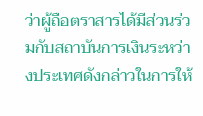ว่าผู้ถือตราสารได้มีส่วนร่วมกับสถาบันการเงินระหว่างประเทศดังกล่าวในการให้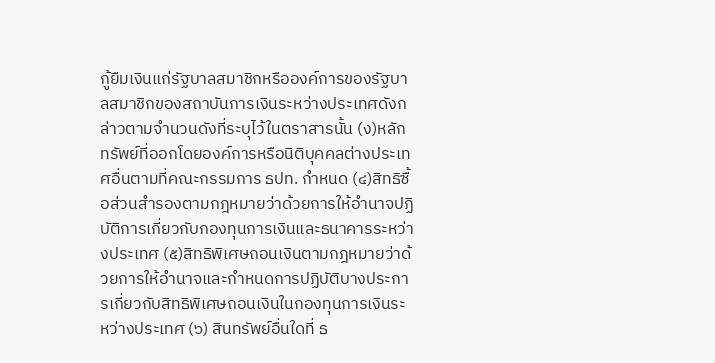กู้ยืมเงินแก่รัฐบาลสมาชิกหรือองค์การของรัฐบาลสมาชิกของสถาบันการเงินระหว่างประเทศดังกล่าวตามจำนวนดังที่ระบุไว้ในตราสารนั้น (ง)หลักทรัพย์ที่ออกโดยองค์การหรือนิติบุคคลต่างประเทศอื่นตามที่คณะกรรมการ ธปท. กำหนด (๔)สิทธิซื้อส่วนสำรองตามกฎหมายว่าด้วยการให้อำนาจปฏิบัติการเกี่ยวกับกองทุนการเงินและธนาคารระหว่างประเทศ (๕)สิทธิพิเศษถอนเงินตามกฎหมายว่าด้วยการให้อำนาจและกำหนดการปฏิบัติบางประการเกี่ยวกับสิทธิพิเศษถอนเงินในกองทุนการเงินระหว่างประเทศ (๖) สินทรัพย์อื่นใดที่ ธ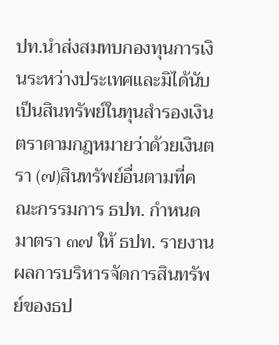ปท.นำส่งสมทบกองทุนการเงินระหว่างประเทศและมิได้นับเป็นสินทรัพย์ในทุนสำรองเงินตราตามกฎหมายว่าด้วยเงินตรา (๗)สินทรัพย์อื่นตามที่คณะกรรมการ ธปท. กำหนด มาตรา ๓๗ ให้ ธปท. รายงานผลการบริหารจัดการสินทรัพย์ของธป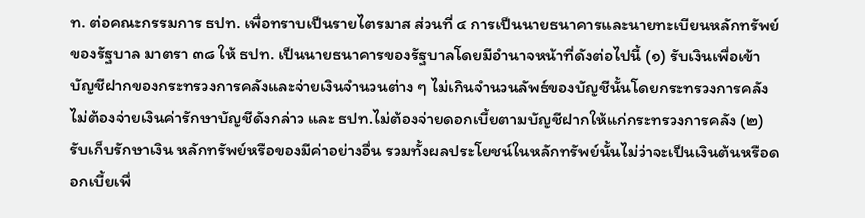ท. ต่อคณะกรรมการ ธปท. เพื่อทราบเป็นรายไตรมาส ส่วนที่ ๔ การเป็นนายธนาคารและนายทะเบียนหลักทรัพย์ของรัฐบาล มาตรา ๓๘ ให้ ธปท. เป็นนายธนาคารของรัฐบาลโดยมีอำนาจหน้าที่ดังต่อไปนี้ (๑) รับเงินเพื่อเข้าบัญชีฝากของกระทรวงการคลังและจ่ายเงินจำนวนต่าง ๆ ไม่เกินจำนวนลัพธ์ของบัญชีนั้นโดยกระทรวงการคลังไม่ต้องจ่ายเงินค่ารักษาบัญชีดังกล่าว และ ธปท.ไม่ต้องจ่ายดอกเบี้ยตามบัญชีฝากให้แก่กระทรวงการคลัง (๒) รับเก็บรักษาเงิน หลักทรัพย์หรือของมีค่าอย่างอื่น รวมทั้งผลประโยชน์ในหลักทรัพย์นั้นไม่ว่าจะเป็นเงินต้นหรือดอกเบี้ยเพื่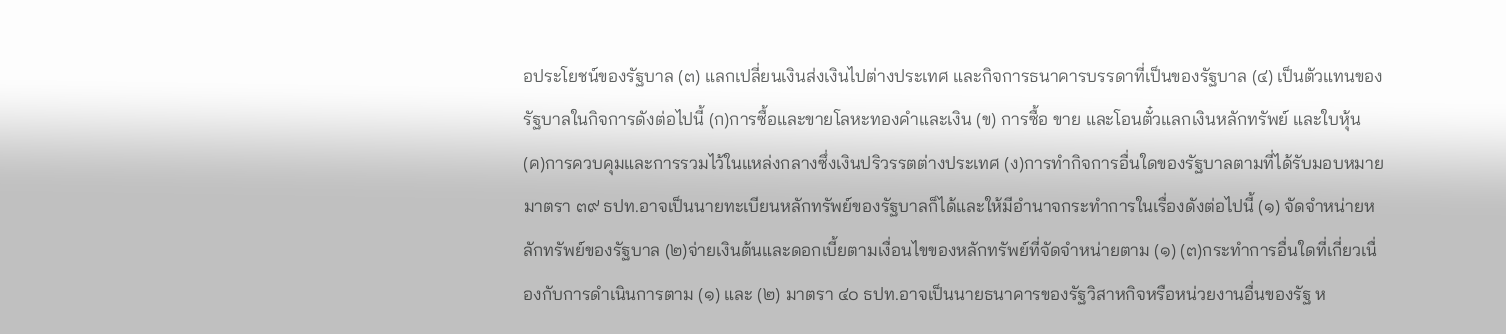อประโยชน์ของรัฐบาล (๓) แลกเปลี่ยนเงินส่งเงินไปต่างประเทศ และกิจการธนาคารบรรดาที่เป็นของรัฐบาล (๔) เป็นตัวแทนของรัฐบาลในกิจการดังต่อไปนี้ (ก)การซื้อและขายโลหะทองคำและเงิน (ข) การซื้อ ขาย และโอนตั๋วแลกเงินหลักทรัพย์ และใบหุ้น (ค)การควบคุมและการรวมไว้ในแหล่งกลางซึ่งเงินปริวรรตต่างประเทศ (ง)การทำกิจการอื่นใดของรัฐบาลตามที่ได้รับมอบหมาย มาตรา ๓๙ ธปท.อาจเป็นนายทะเบียนหลักทรัพย์ของรัฐบาลก็ได้และให้มีอำนาจกระทำการในเรื่องดังต่อไปนี้ (๑) จัดจำหน่ายหลักทรัพย์ของรัฐบาล (๒)จ่ายเงินต้นและดอกเบี้ยตามเงื่อนไขของหลักทรัพย์ที่จัดจำหน่ายตาม (๑) (๓)กระทำการอื่นใดที่เกี่ยวเนื่องกับการดำเนินการตาม (๑) และ (๒) มาตรา ๔๐ ธปท.อาจเป็นนายธนาคารของรัฐวิสาหกิจหรือหน่วยงานอื่นของรัฐ ห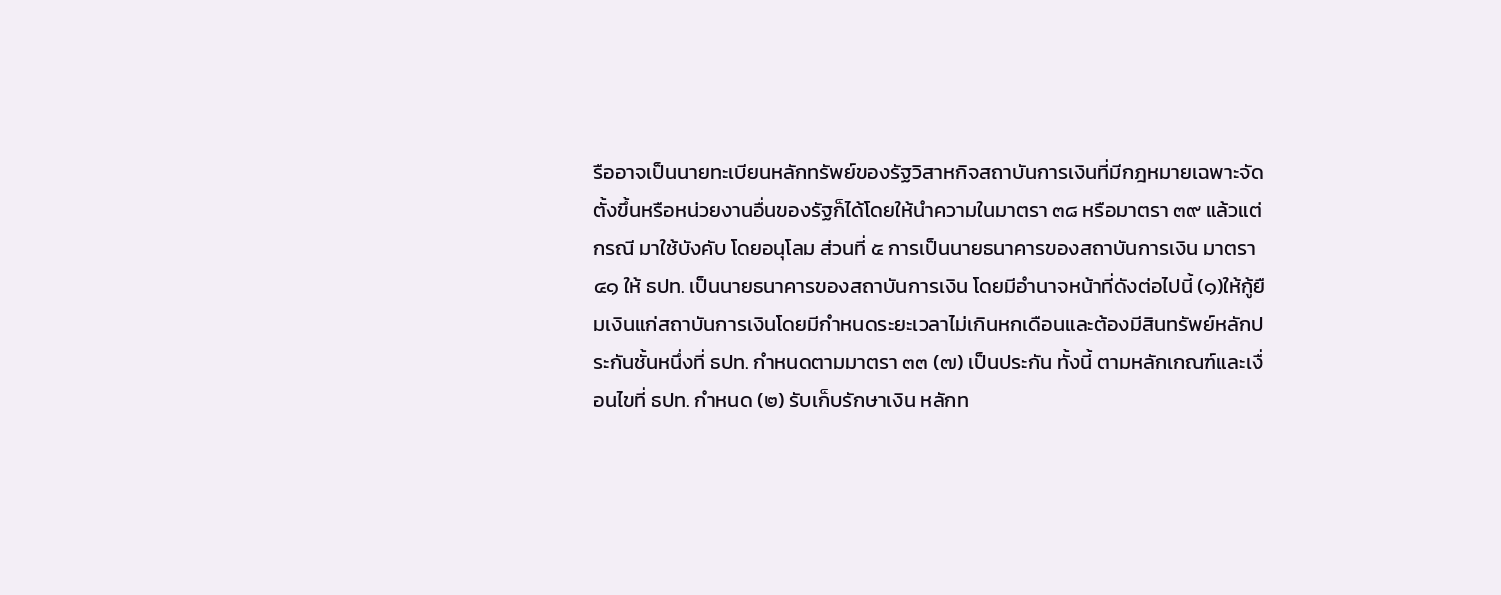รืออาจเป็นนายทะเบียนหลักทรัพย์ของรัฐวิสาหกิจสถาบันการเงินที่มีกฎหมายเฉพาะจัดตั้งขึ้นหรือหน่วยงานอื่นของรัฐก็ได้โดยให้นำความในมาตรา ๓๘ หรือมาตรา ๓๙ แล้วแต่กรณี มาใช้บังคับ โดยอนุโลม ส่วนที่ ๕ การเป็นนายธนาคารของสถาบันการเงิน มาตรา ๔๑ ให้ ธปท. เป็นนายธนาคารของสถาบันการเงิน โดยมีอำนาจหน้าที่ดังต่อไปนี้ (๑)ให้กู้ยืมเงินแก่สถาบันการเงินโดยมีกำหนดระยะเวลาไม่เกินหกเดือนและต้องมีสินทรัพย์หลักประกันชั้นหนึ่งที่ ธปท. กำหนดตามมาตรา ๓๓ (๗) เป็นประกัน ทั้งนี้ ตามหลักเกณฑ์และเงื่อนไขที่ ธปท. กำหนด (๒) รับเก็บรักษาเงิน หลักท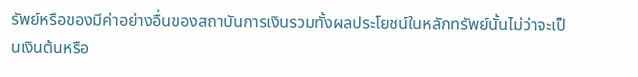รัพย์หรือของมีค่าอย่างอื่นของสถาบันการเงินรวมทั้งผลประโยชน์ในหลักทรัพย์นั้นไม่ว่าจะเป็นเงินต้นหรือ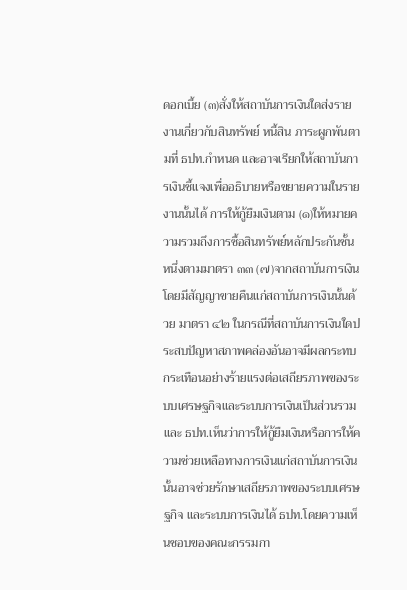ดอกเบี้ย (๓)สั่งให้สถาบันการเงินใดส่งรายงานเกี่ยวกับสินทรัพย์ หนี้สิน ภาระผูกพันตามที่ ธปท.กำหนด และอาจเรียกให้สถาบันการเงินชี้แจงเพื่ออธิบายหรือขยายความในรายงานนั้นได้ การให้กู้ยืมเงินตาม (๑)ให้หมายความรวมถึงการซื้อสินทรัพย์หลักประกันชั้นหนึ่งตามมาตรา ๓๓ (๗)จากสถาบันการเงินโดยมีสัญญาขายคืนแก่สถาบันการเงินนั้นด้วย มาตรา ๔๒ ในกรณีที่สถาบันการเงินใดประสบปัญหาสภาพคล่องอันอาจมีผลกระทบกระเทือนอย่างร้ายแรงต่อเสถียรภาพของระบบเศรษฐกิจและระบบการเงินเป็นส่วนรวมและ ธปท.เห็นว่าการให้กู้ยืมเงินหรือการให้ความช่วยเหลือทางการเงินแก่สถาบันการเงินนั้นอาจช่วยรักษาเสถียรภาพของระบบเศรษฐกิจ และระบบการเงินได้ ธปท.โดยความเห็นชอบของคณะกรรมกา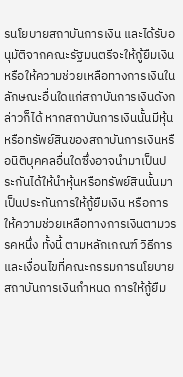รนโยบายสถาบันการเงิน และได้รับอนุมัติจากคณะรัฐมนตรีจะให้กู้ยืมเงินหรือให้ความช่วยเหลือทางการเงินในลักษณะอื่นใดแก่สถาบันการเงินดังกล่าวก็ได้ หากสถาบันการเงินนั้นมีหุ้นหรือทรัพย์สินของสถาบันการเงินหรือนิติบุคคลอื่นใดซึ่งอาจนำมาเป็นประกันได้ให้นำหุ้นหรือทรัพย์สินนั้นมาเป็นประกันการให้กู้ยืมเงิน หรือการให้ความช่วยเหลือทางการเงินตามวรรคหนึ่ง ทั้งนี้ ตามหลักเกณฑ์ วิธีการ และเงื่อนไขที่คณะกรรมการนโยบายสถาบันการเงินกำหนด การให้กู้ยืม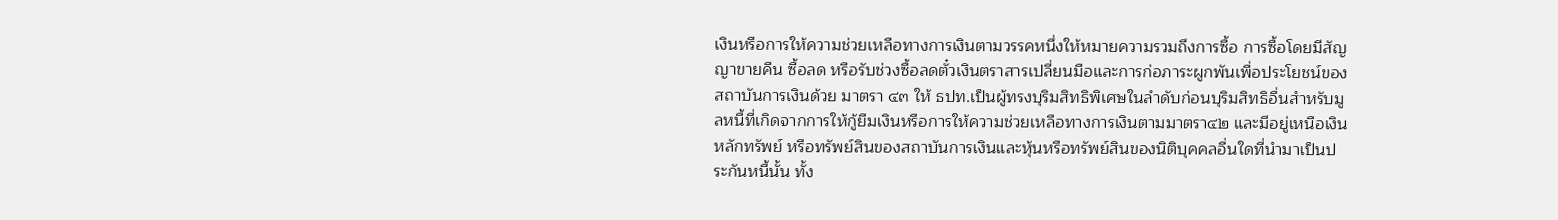เงินหรือการให้ความช่วยเหลือทางการเงินตามวรรคหนึ่งให้หมายความรวมถึงการซื้อ การซื้อโดยมีสัญญาขายคืน ซื้อลด หรือรับช่วงซื้อลดตั๋วเงินตราสารเปลี่ยนมือและการก่อภาระผูกพันเพื่อประโยชน์ของสถาบันการเงินด้วย มาตรา ๔๓ ให้ ธปท.เป็นผู้ทรงบุริมสิทธิพิเศษในลำดับก่อนบุริมสิทธิอื่นสำหรับมูลหนี้ที่เกิดจากการให้กู้ยืมเงินหรือการให้ความช่วยเหลือทางการเงินตามมาตรา๔๒ และมีอยู่เหนือเงินหลักทรัพย์ หรือทรัพย์สินของสถาบันการเงินและหุ้นหรือทรัพย์สินของนิติบุคคลอื่นใดที่นำมาเป็นประกันหนี้นั้น ทั้ง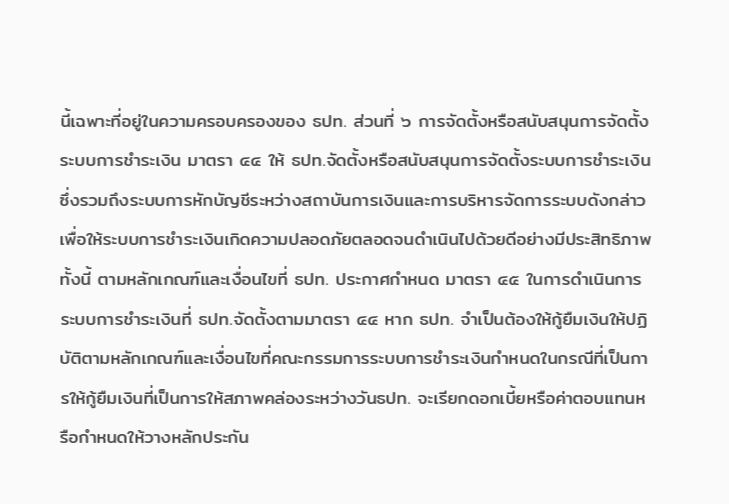นี้เฉพาะที่อยู่ในความครอบครองของ ธปท. ส่วนที่ ๖ การจัดตั้งหรือสนับสนุนการจัดตั้งระบบการชำระเงิน มาตรา ๔๔ ให้ ธปท.จัดตั้งหรือสนับสนุนการจัดตั้งระบบการชำระเงินซึ่งรวมถึงระบบการหักบัญชีระหว่างสถาบันการเงินและการบริหารจัดการระบบดังกล่าวเพื่อให้ระบบการชำระเงินเกิดความปลอดภัยตลอดจนดำเนินไปด้วยดีอย่างมีประสิทธิภาพ ทั้งนี้ ตามหลักเกณฑ์และเงื่อนไขที่ ธปท. ประกาศกำหนด มาตรา ๔๕ ในการดำเนินการระบบการชำระเงินที่ ธปท.จัดตั้งตามมาตรา ๔๔ หาก ธปท. จำเป็นต้องให้กู้ยืมเงินให้ปฏิบัติตามหลักเกณฑ์และเงื่อนไขที่คณะกรรมการระบบการชำระเงินกำหนดในกรณีที่เป็นการให้กู้ยืมเงินที่เป็นการให้สภาพคล่องระหว่างวันธปท. จะเรียกดอกเบี้ยหรือค่าตอบแทนหรือกำหนดให้วางหลักประกัน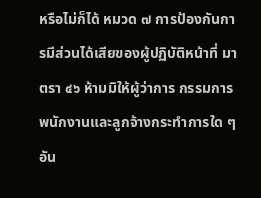หรือไม่ก็ได้ หมวด ๗ การป้องกันการมีส่วนได้เสียของผู้ปฏิบัติหน้าที่ มาตรา ๔๖ ห้ามมิให้ผู้ว่าการ กรรมการพนักงานและลูกจ้างกระทำการใด ๆอัน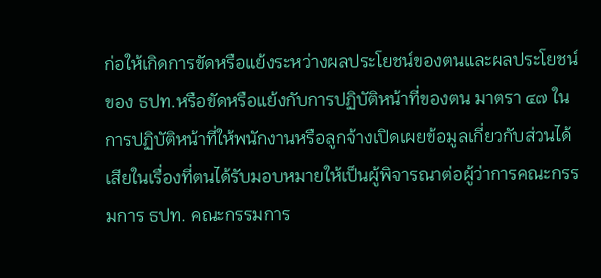ก่อให้เกิดการขัดหรือแย้งระหว่างผลประโยชน์ของตนและผลประโยชน์ของ ธปท.หรือขัดหรือแย้งกับการปฏิบัติหน้าที่ของตน มาตรา ๔๗ ในการปฏิบัติหน้าที่ให้พนักงานหรือลูกจ้างเปิดเผยข้อมูลเกี่ยวกับส่วนได้เสียในเรื่องที่ตนได้รับมอบหมายให้เป็นผู้พิจารณาต่อผู้ว่าการคณะกรรมการ ธปท. คณะกรรมการ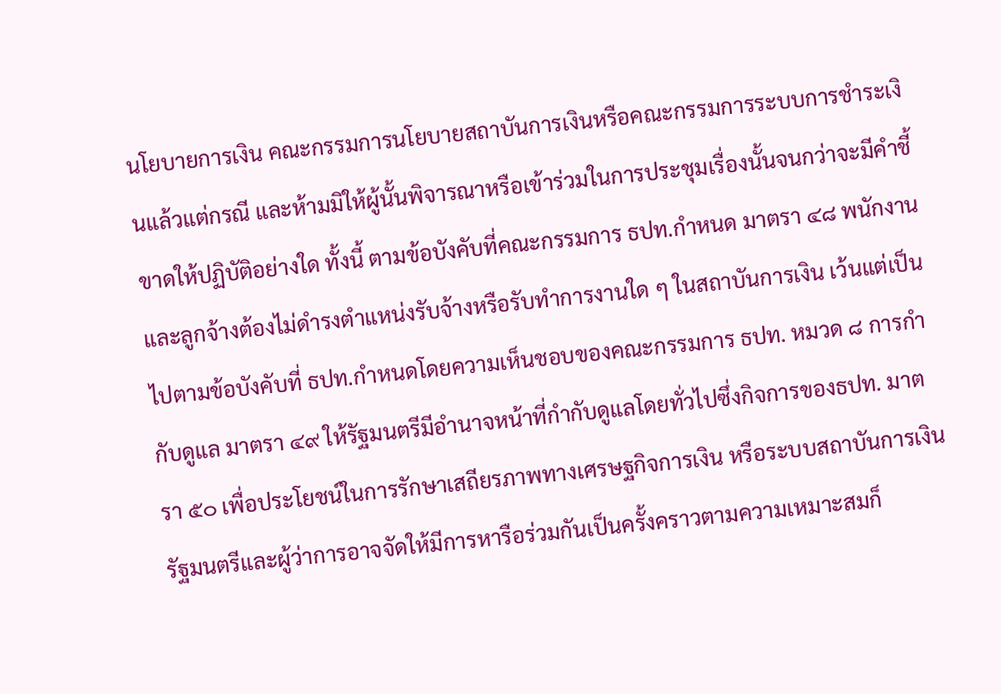นโยบายการเงิน คณะกรรมการนโยบายสถาบันการเงินหรือคณะกรรมการระบบการชำระเงินแล้วแต่กรณี และห้ามมิให้ผู้นั้นพิจารณาหรือเข้าร่วมในการประชุมเรื่องนั้นจนกว่าจะมีคำชี้ขาดให้ปฏิบัติอย่างใด ทั้งนี้ ตามข้อบังคับที่คณะกรรมการ ธปท.กำหนด มาตรา ๔๘ พนักงานและลูกจ้างต้องไม่ดำรงตำแหน่งรับจ้างหรือรับทำการงานใด ๆ ในสถาบันการเงิน เว้นแต่เป็นไปตามข้อบังคับที่ ธปท.กำหนดโดยความเห็นชอบของคณะกรรมการ ธปท. หมวด ๘ การกำกับดูแล มาตรา ๔๙ ให้รัฐมนตรีมีอำนาจหน้าที่กำกับดูแลโดยทั่วไปซึ่งกิจการของธปท. มาตรา ๕๐ เพื่อประโยชน์ในการรักษาเสถียรภาพทางเศรษฐกิจการเงิน หรือระบบสถาบันการเงินรัฐมนตรีและผู้ว่าการอาจจัดให้มีการหารือร่วมกันเป็นครั้งคราวตามความเหมาะสมก็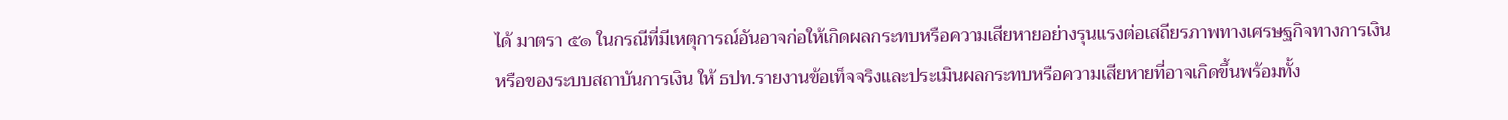ได้ มาตรา ๕๑ ในกรณีที่มีเหตุการณ์อันอาจก่อให้เกิดผลกระทบหรือความเสียหายอย่างรุนแรงต่อเสถียรภาพทางเศรษฐกิจทางการเงิน หรือของระบบสถาบันการเงิน ให้ ธปท.รายงานข้อเท็จจริงและประเมินผลกระทบหรือความเสียหายที่อาจเกิดขึ้นพร้อมทั้ง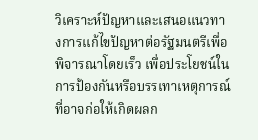วิเคราะห์ปัญหาและเสนอแนวทางการแก้ไขปัญหาต่อรัฐมนตรีเพื่อพิจารณาโดยเร็ว เพื่อประโยชน์ในการป้องกันหรือบรรเทาเหตุการณ์ที่อาจก่อให้เกิดผลก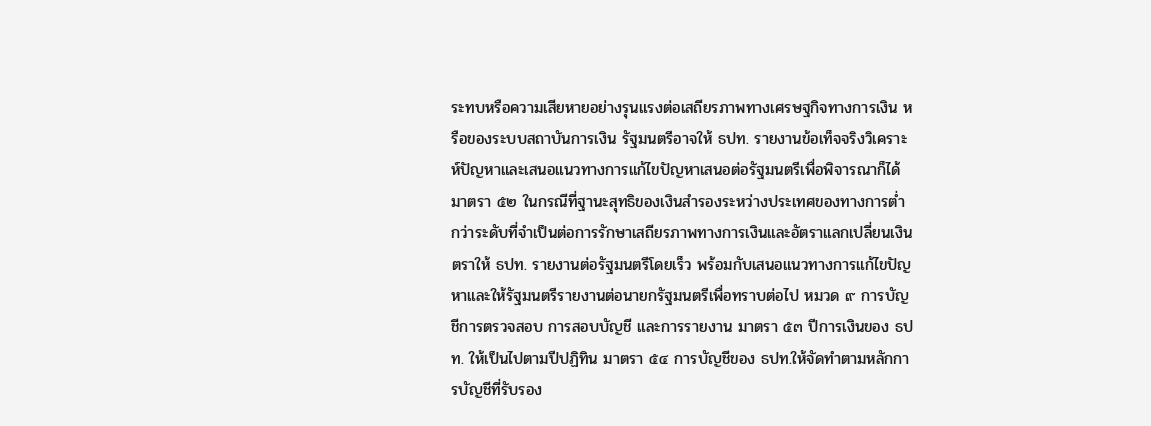ระทบหรือความเสียหายอย่างรุนแรงต่อเสถียรภาพทางเศรษฐกิจทางการเงิน หรือของระบบสถาบันการเงิน รัฐมนตรีอาจให้ ธปท. รายงานข้อเท็จจริงวิเคราะห์ปัญหาและเสนอแนวทางการแก้ไขปัญหาเสนอต่อรัฐมนตรีเพื่อพิจารณาก็ได้ มาตรา ๕๒ ในกรณีที่ฐานะสุทธิของเงินสำรองระหว่างประเทศของทางการต่ำกว่าระดับที่จำเป็นต่อการรักษาเสถียรภาพทางการเงินและอัตราแลกเปลี่ยนเงินตราให้ ธปท. รายงานต่อรัฐมนตรีโดยเร็ว พร้อมกับเสนอแนวทางการแก้ไขปัญหาและให้รัฐมนตรีรายงานต่อนายกรัฐมนตรีเพื่อทราบต่อไป หมวด ๙ การบัญชีการตรวจสอบ การสอบบัญชี และการรายงาน มาตรา ๕๓ ปีการเงินของ ธปท. ให้เป็นไปตามปีปฏิทิน มาตรา ๕๔ การบัญชีของ ธปท.ให้จัดทำตามหลักการบัญชีที่รับรอง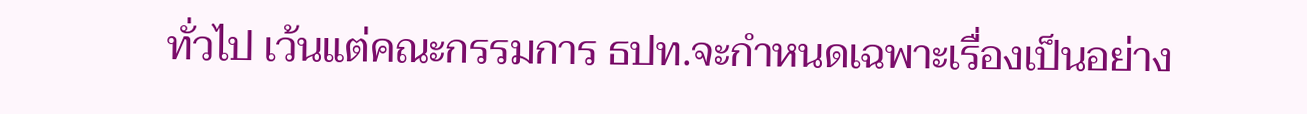ทั่วไป เว้นแต่คณะกรรมการ ธปท.จะกำหนดเฉพาะเรื่องเป็นอย่าง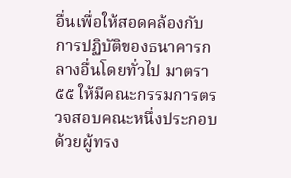อื่นเพื่อให้สอดคล้องกับการปฏิบัติของธนาคารกลางอื่นโดยทั่วไป มาตรา ๕๕ ให้มีคณะกรรมการตรวจสอบคณะหนึ่งประกอบด้วยผู้ทรง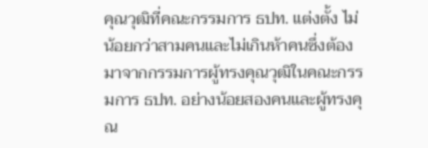คุณวุฒิที่คณะกรรมการ ธปท. แต่งตั้ง ไม่น้อยกว่าสามคนและไม่เกินห้าคนซึ่งต้องมาจากกรรมการผู้ทรงคุณวุฒิในคณะกรรมการ ธปท. อย่างน้อยสองคนและผู้ทรงคุณ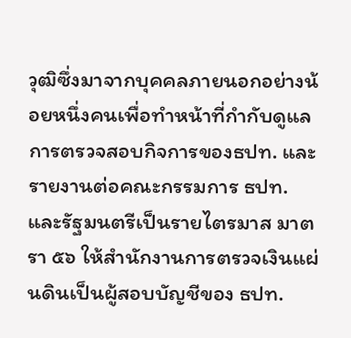วุฒิซึ่งมาจากบุคคลภายนอกอย่างน้อยหนึ่งคนเพื่อทำหน้าที่กำกับดูแลการตรวจสอบกิจการของธปท. และรายงานต่อคณะกรรมการ ธปท. และรัฐมนตรีเป็นรายไตรมาส มาตรา ๕๖ ให้สำนักงานการตรวจเงินแผ่นดินเป็นผู้สอบบัญชีของ ธปท.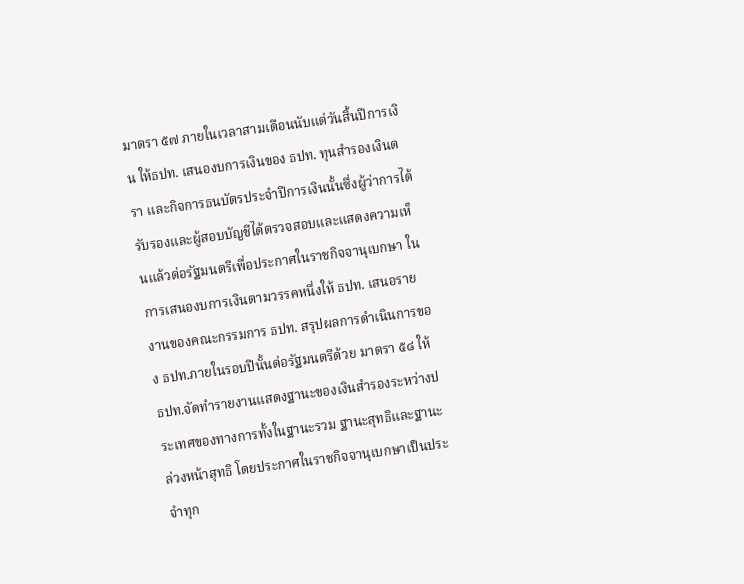มาตรา ๕๗ ภายในเวลาสามเดือนนับแต่วันสิ้นปีการเงิน ให้ธปท. เสนองบการเงินของ ธปท. ทุนสำรองเงินตรา และกิจการธนบัตรประจำปีการเงินนั้นซึ่งผู้ว่าการได้รับรองและผู้สอบบัญชีได้ตรวจสอบและแสดงความเห็นแล้วต่อรัฐมนตรีเพื่อประกาศในราชกิจจานุเบกษา ในการเสนองบการเงินตามวรรคหนึ่งให้ ธปท. เสนอรายงานของคณะกรรมการ ธปท. สรุปผลการดำเนินการของ ธปท.ภายในรอบปีนั้นต่อรัฐมนตรีด้วย มาตรา ๕๘ ให้ ธปท.จัดทำรายงานแสดงฐานะของเงินสำรองระหว่างประเทศของทางการทั้งในฐานะรวม ฐานะสุทธิและฐานะล่วงหน้าสุทธิ โดยประกาศในราชกิจจานุเบกษาเป็นประจำทุก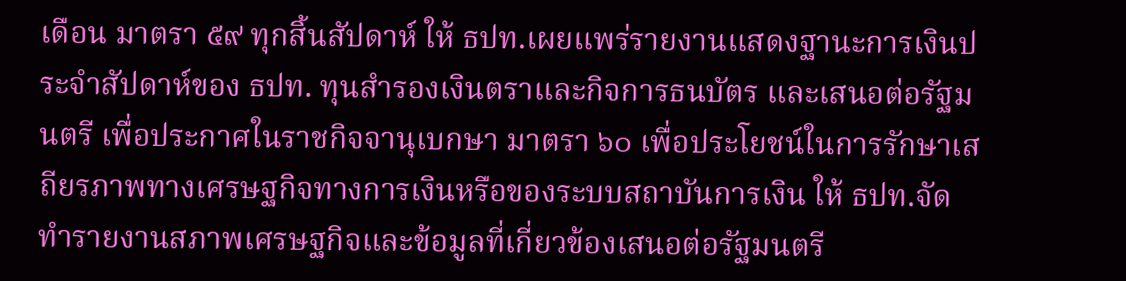เดือน มาตรา ๕๙ ทุกสิ้นสัปดาห์ ให้ ธปท.เผยแพร่รายงานแสดงฐานะการเงินประจำสัปดาห์ของ ธปท. ทุนสำรองเงินตราและกิจการธนบัตร และเสนอต่อรัฐมนตรี เพื่อประกาศในราชกิจจานุเบกษา มาตรา ๖๐ เพื่อประโยชน์ในการรักษาเสถียรภาพทางเศรษฐกิจทางการเงินหรือของระบบสถาบันการเงิน ให้ ธปท.จัดทำรายงานสภาพเศรษฐกิจและข้อมูลที่เกี่ยวข้องเสนอต่อรัฐมนตรี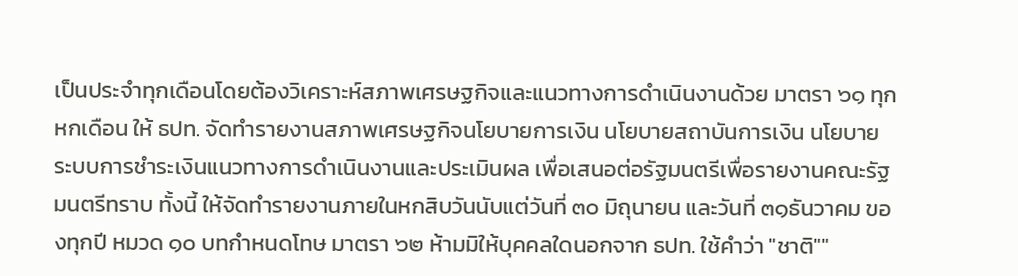เป็นประจำทุกเดือนโดยต้องวิเคราะห์สภาพเศรษฐกิจและแนวทางการดำเนินงานด้วย มาตรา ๖๑ ทุกหกเดือน ให้ ธปท. จัดทำรายงานสภาพเศรษฐกิจนโยบายการเงิน นโยบายสถาบันการเงิน นโยบายระบบการชำระเงินแนวทางการดำเนินงานและประเมินผล เพื่อเสนอต่อรัฐมนตรีเพื่อรายงานคณะรัฐมนตรีทราบ ทั้งนี้ ให้จัดทำรายงานภายในหกสิบวันนับแต่วันที่ ๓๐ มิถุนายน และวันที่ ๓๑ธันวาคม ของทุกปี หมวด ๑๐ บทกำหนดโทษ มาตรา ๖๒ ห้ามมิให้บุคคลใดนอกจาก ธปท. ใช้คำว่า "ชาติ""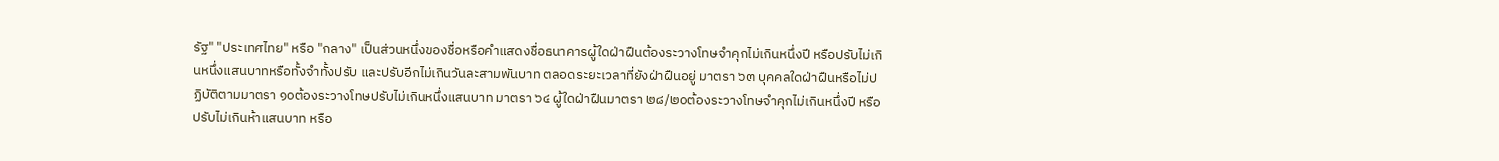รัฐ" "ประเทศไทย" หรือ "กลาง" เป็นส่วนหนึ่งของชื่อหรือคำแสดงชื่อธนาคารผู้ใดฝ่าฝืนต้องระวางโทษจำคุกไม่เกินหนึ่งปี หรือปรับไม่เกินหนึ่งแสนบาทหรือทั้งจำทั้งปรับ และปรับอีกไม่เกินวันละสามพันบาท ตลอดระยะเวลาที่ยังฝ่าฝืนอยู่ มาตรา ๖๓ บุคคลใดฝ่าฝืนหรือไม่ปฏิบัติตามมาตรา ๑๐ต้องระวางโทษปรับไม่เกินหนึ่งแสนบาท มาตรา ๖๔ ผู้ใดฝ่าฝืนมาตรา ๒๘/๒๐ต้องระวางโทษจำคุกไม่เกินหนึ่งปี หรือปรับไม่เกินห้าแสนบาท หรือ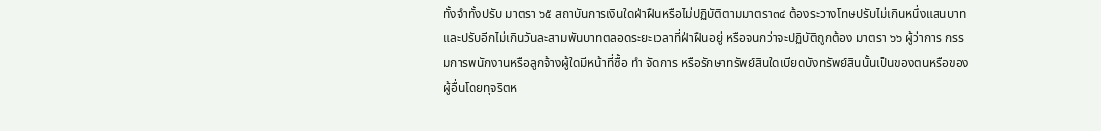ทั้งจำทั้งปรับ มาตรา ๖๕ สถาบันการเงินใดฝ่าฝืนหรือไม่ปฏิบัติตามมาตรา๓๔ ต้องระวางโทษปรับไม่เกินหนึ่งแสนบาท และปรับอีกไม่เกินวันละสามพันบาทตลอดระยะเวลาที่ฝ่าฝืนอยู่ หรือจนกว่าจะปฏิบัติถูกต้อง มาตรา ๖๖ ผู้ว่าการ กรรมการพนักงานหรือลูกจ้างผู้ใดมีหน้าที่ซื้อ ทำ จัดการ หรือรักษาทรัพย์สินใดเบียดบังทรัพย์สินนั้นเป็นของตนหรือของผู้อื่นโดยทุจริตห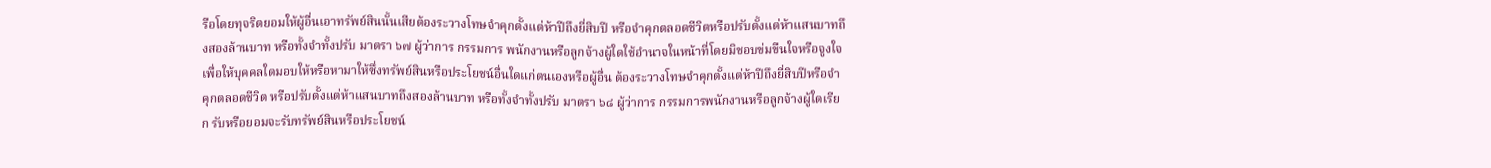รือโดยทุจริตยอมให้ผู้อื่นเอาทรัพย์สินนั้นเสียต้องระวางโทษจำคุกตั้งแต่ห้าปีถึงยี่สิบปี หรือจำคุกตลอดชีวิตหรือปรับตั้งแต่ห้าแสนบาทถึงสองล้านบาท หรือทั้งจำทั้งปรับ มาตรา ๖๗ ผู้ว่าการ กรรมการ พนักงานหรือลูกจ้างผู้ใดใช้อำนาจในหน้าที่โดยมิชอบข่มขืนใจหรือจูงใจเพื่อให้บุคคลใดมอบให้หรือหามาให้ซึ่งทรัพย์สินหรือประโยชน์อื่นใดแก่ตนเองหรือผู้อื่น ต้องระวางโทษจำคุกตั้งแต่ห้าปีถึงยี่สิบปีหรือจำคุกตลอดชีวิต หรือปรับตั้งแต่ห้าแสนบาทถึงสองล้านบาท หรือทั้งจำทั้งปรับ มาตรา ๖๘ ผู้ว่าการ กรรมการพนักงานหรือลูกจ้างผู้ใดเรียก รับหรือยอมจะรับทรัพย์สินหรือประโยชน์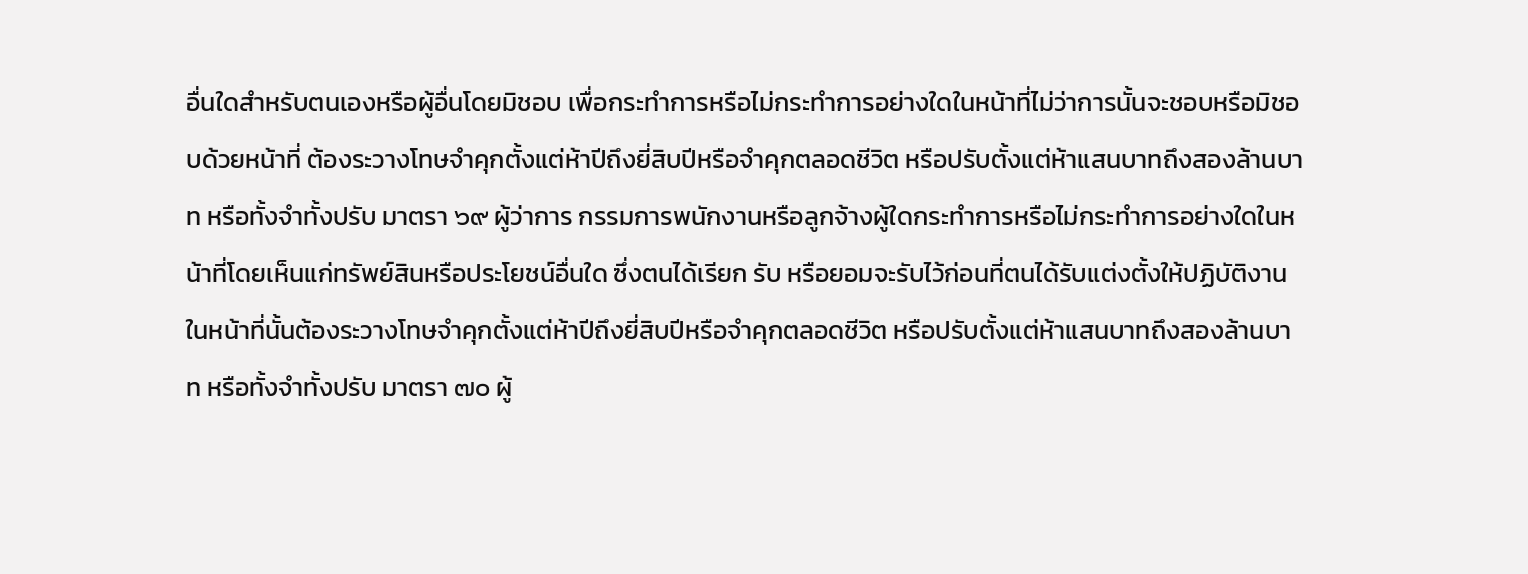อื่นใดสำหรับตนเองหรือผู้อื่นโดยมิชอบ เพื่อกระทำการหรือไม่กระทำการอย่างใดในหน้าที่ไม่ว่าการนั้นจะชอบหรือมิชอบด้วยหน้าที่ ต้องระวางโทษจำคุกตั้งแต่ห้าปีถึงยี่สิบปีหรือจำคุกตลอดชีวิต หรือปรับตั้งแต่ห้าแสนบาทถึงสองล้านบาท หรือทั้งจำทั้งปรับ มาตรา ๖๙ ผู้ว่าการ กรรมการพนักงานหรือลูกจ้างผู้ใดกระทำการหรือไม่กระทำการอย่างใดในหน้าที่โดยเห็นแก่ทรัพย์สินหรือประโยชน์อื่นใด ซึ่งตนได้เรียก รับ หรือยอมจะรับไว้ก่อนที่ตนได้รับแต่งตั้งให้ปฏิบัติงานในหน้าที่นั้นต้องระวางโทษจำคุกตั้งแต่ห้าปีถึงยี่สิบปีหรือจำคุกตลอดชีวิต หรือปรับตั้งแต่ห้าแสนบาทถึงสองล้านบาท หรือทั้งจำทั้งปรับ มาตรา ๗๐ ผู้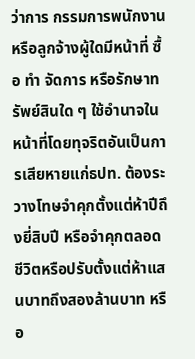ว่าการ กรรมการพนักงานหรือลูกจ้างผู้ใดมีหน้าที่ ซื้อ ทำ จัดการ หรือรักษาทรัพย์สินใด ๆ ใช้อำนาจในหน้าที่โดยทุจริตอันเป็นการเสียหายแก่ธปท. ต้องระวางโทษจำคุกตั้งแต่ห้าปีถึงยี่สิบปี หรือจำคุกตลอดชีวิตหรือปรับตั้งแต่ห้าแสนบาทถึงสองล้านบาท หรือ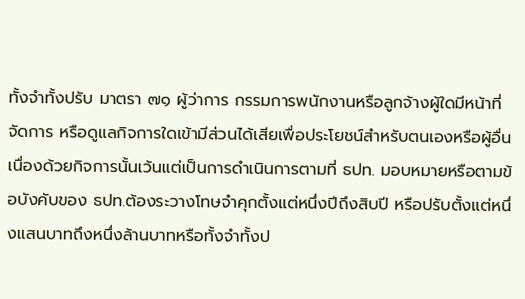ทั้งจำทั้งปรับ มาตรา ๗๑ ผู้ว่าการ กรรมการพนักงานหรือลูกจ้างผู้ใดมีหน้าที่จัดการ หรือดูแลกิจการใดเข้ามีส่วนได้เสียเพื่อประโยชน์สำหรับตนเองหรือผู้อื่นเนื่องด้วยกิจการนั้นเว้นแต่เป็นการดำเนินการตามที่ ธปท. มอบหมายหรือตามข้อบังคับของ ธปท.ต้องระวางโทษจำคุกตั้งแต่หนึ่งปีถึงสิบปี หรือปรับตั้งแต่หนึ่งแสนบาทถึงหนึ่งล้านบาทหรือทั้งจำทั้งป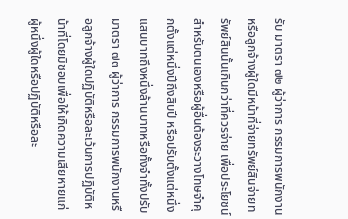รับ มาตรา ๗๒ ผู้ว่าการ กรรมการพนักงานหรือลูกจ้างผู้ใดมีหน้าที่จ่ายทรัพย์สินจ่ายทรัพย์สินนั้นเกินกว่าที่ควรจ่าย เพื่อประโยชน์สำหรับตนเองหรือผู้อื่นต้องระวางโทษจำคุกตั้งแต่หนึ่งปีถึงสิบปี หรือปรับตั้งแต่หนึ่งแสนบาทถึงหนึ่งล้านบาทหรือทั้งจำทั้งปรับ มาตรา ๗๓ ผู้ว่าการ กรรมการพนักงานหรือลูกจ้างผู้ใดปฏิบัติหรือละเว้นการปฏิบัติหน้าที่โดยมิชอบเพื่อให้เกิดความเสียหายแก่ผู้หนึ่งผู้ใดหรือปฏิบัติหรือละ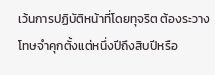เว้นการปฏิบัติหน้าที่โดยทุจริต ต้องระวางโทษจำคุกตั้งแต่หนึ่งปีถึงสิบปีหรือ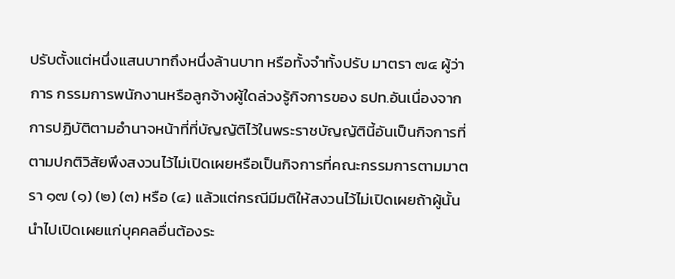ปรับตั้งแต่หนึ่งแสนบาทถึงหนึ่งล้านบาท หรือทั้งจำทั้งปรับ มาตรา ๗๔ ผู้ว่าการ กรรมการพนักงานหรือลูกจ้างผู้ใดล่วงรู้กิจการของ ธปท.อันเนื่องจากการปฏิบัติตามอำนาจหน้าที่ที่บัญญัติไว้ในพระราชบัญญัตินี้อันเป็นกิจการที่ตามปกติวิสัยพึงสงวนไว้ไม่เปิดเผยหรือเป็นกิจการที่คณะกรรมการตามมาตรา ๑๗ (๑) (๒) (๓) หรือ (๔) แล้วแต่กรณีมีมติให้สงวนไว้ไม่เปิดเผยถ้าผู้นั้นนำไปเปิดเผยแก่บุคคลอื่นต้องระ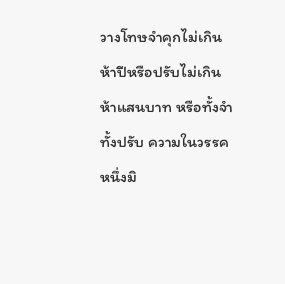วางโทษจำคุกไม่เกินห้าปีหรือปรับไม่เกินห้าแสนบาท หรือทั้งจำทั้งปรับ ความในวรรคหนึ่งมิ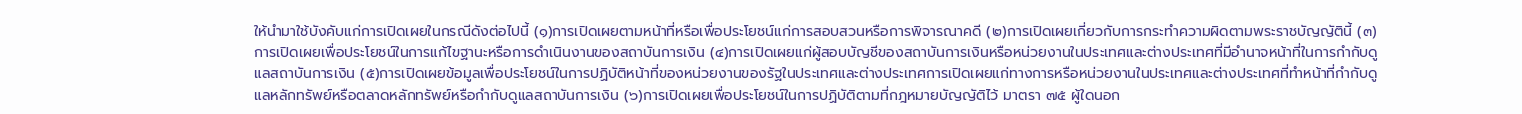ให้นำมาใช้บังคับแก่การเปิดเผยในกรณีดังต่อไปนี้ (๑)การเปิดเผยตามหน้าที่หรือเพื่อประโยชน์แก่การสอบสวนหรือการพิจารณาคดี (๒)การเปิดเผยเกี่ยวกับการกระทำความผิดตามพระราชบัญญัตินี้ (๓)การเปิดเผยเพื่อประโยชน์ในการแก้ไขฐานะหรือการดำเนินงานของสถาบันการเงิน (๔)การเปิดเผยแก่ผู้สอบบัญชีของสถาบันการเงินหรือหน่วยงานในประเทศและต่างประเทศที่มีอำนาจหน้าที่ในการกำกับดูแลสถาบันการเงิน (๕)การเปิดเผยข้อมูลเพื่อประโยชน์ในการปฏิบัติหน้าที่ของหน่วยงานของรัฐในประเทศและต่างประเทศการเปิดเผยแก่ทางการหรือหน่วยงานในประเทศและต่างประเทศที่ทำหน้าที่กำกับดูแลหลักทรัพย์หรือตลาดหลักทรัพย์หรือกำกับดูแลสถาบันการเงิน (๖)การเปิดเผยเพื่อประโยชน์ในการปฏิบัติตามที่กฎหมายบัญญัติไว้ มาตรา ๗๕ ผู้ใดนอก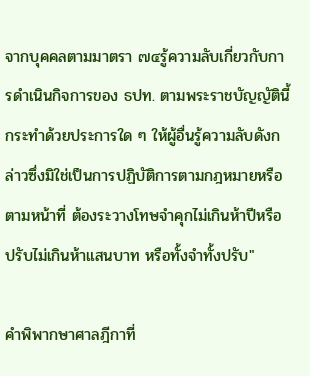จากบุคคลตามมาตรา ๗๔รู้ความลับเกี่ยวกับการดำเนินกิจการของ ธปท. ตามพระราชบัญญัตินี้กระทำด้วยประการใด ๆ ให้ผู้อื่นรู้ความลับดังกล่าวซึ่งมิใช่เป็นการปฏิบัติการตามกฎหมายหรือตามหน้าที่ ต้องระวางโทษจำคุกไม่เกินห้าปีหรือปรับไม่เกินห้าแสนบาท หรือทั้งจำทั้งปรับ"

คำพิพากษาศาลฎีกาที่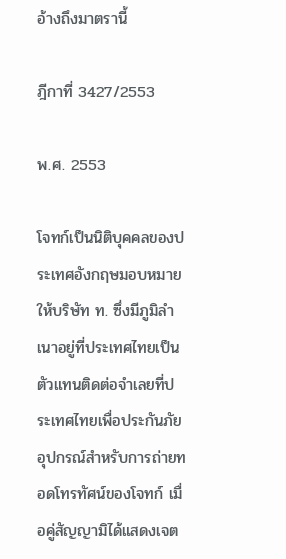อ้างถึงมาตรานี้

ฎีกาที่ 3427/2553

พ.ศ. 2553

โจทก์เป็นนิติบุคคลของประเทศอังกฤษมอบหมายให้บริษัท ท. ซึ่งมีภูมิลำเนาอยู่ที่ประเทศไทยเป็นตัวแทนติดต่อจำเลยที่ประเทศไทยเพื่อประกันภัยอุปกรณ์สำหรับการถ่ายทอดโทรทัศน์ของโจทก์ เมื่อคู่สัญญามิได้แสดงเจต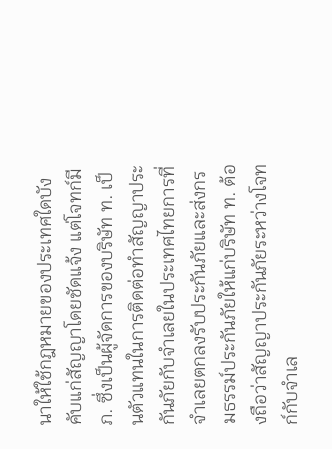นาให้ใช้กฎหมายของประเทศใดบังคับแก่สัญญาโดยชัดแจ้ง แต่โจทก์มี ภ. ซึ่งเป็นผู้จัดการของบริษัท ท. เป็นตัวแทนในการติดต่อทำสัญญาประกันภัยกับจำเลยในประเทศไทยการที่จำเลยตกลงรับประกันภัยและส่งกรมธรรม์ประกันภัยให้แก่บริษัท ท. ต้องถือว่าสัญญาประกันภัยระหว่างโจทก์กับจำเล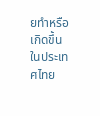ยทำหรือเกิดขึ้นในประเทศไทย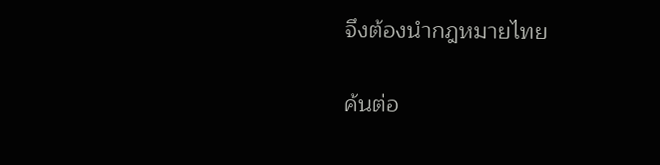จึงต้องนำกฎหมายไทย

ค้นต่อ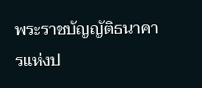พระราชบัญญัติธนาคารแห่งป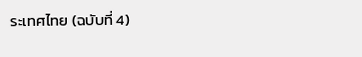ระเทศไทย (ฉบับที่ 4)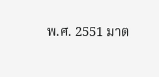พ.ศ. 2551 มาต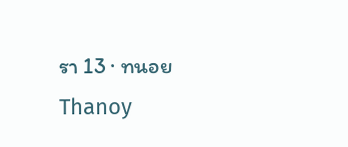รา 13 · ทนอย Thanoy